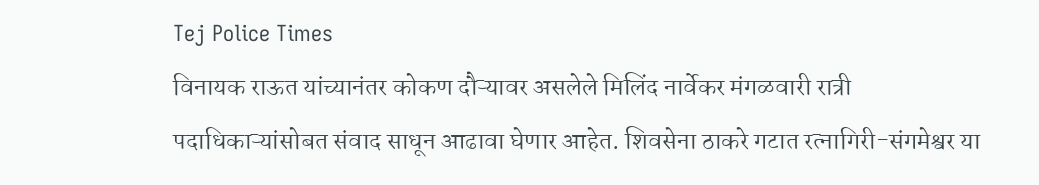Tej Police Times
विनायक राऊत यांच्यानंतर कोकण दौऱ्यावर असलेले मिलिंद नार्वेकर मंगळवारी रात्री पदाधिकाऱ्यांसोबत संवाद साधून आढावा घेणार आहेत. शिवसेना ठाकरे गटात रत्नागिरी-संगमेश्वर या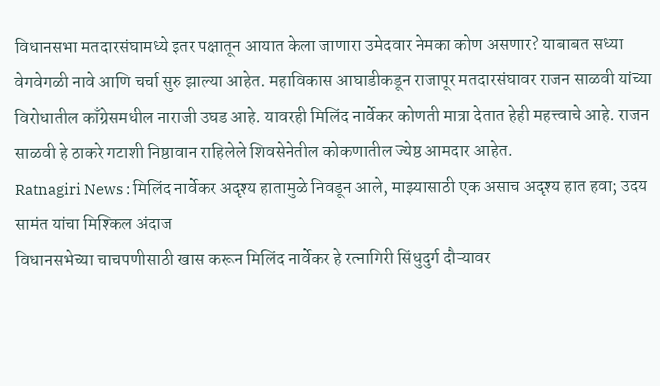विधानसभा मतदारसंघामध्ये इतर पक्षातून आयात केला जाणारा उमेदवार नेमका कोण असणार? याबाबत सध्या वेगवेगळी नावे आणि चर्चा सुरु झाल्या आहेत. महाविकास आघाडीकडून राजापूर मतदारसंघावर राजन साळवी यांच्या विरोधातील काँग्रेसमधील नाराजी उघड आहे. यावरही मिलिंद नार्वेकर कोणती मात्रा देतात हेही महत्त्वाचे आहे. राजन साळवी हे ठाकरे गटाशी निष्ठावान राहिलेले शिवसेनेतील कोकणातील ज्येष्ठ आमदार आहेत.
Ratnagiri News : मिलिंद नार्वेकर अदृश्य हातामुळे निवडून आले, माझ्यासाठी एक असाच अदृश्य हात हवा; उदय सामंत यांचा मिश्किल अंदाज
विधानसभेच्या चाचपणीसाठी खास करून मिलिंद नार्वेकर हे रत्नागिरी सिंधुदुर्ग दौऱ्यावर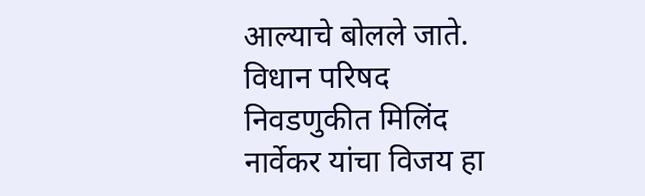आल्याचे बोलले जाते. विधान परिषद निवडणुकीत मिलिंद नार्वेकर यांचा विजय हा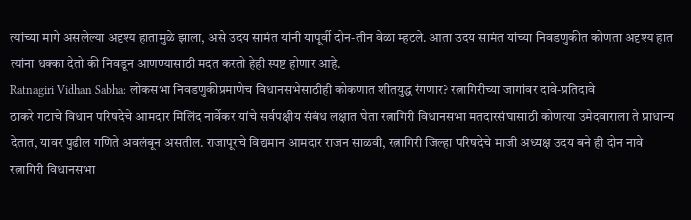त्यांच्या मागे असलेल्या अदृश्य हातामुळे झाला, असे उदय सामंत यांनी यापूर्वी दोन-तीन वेळा म्हटले. आता उदय सामंत यांच्या निवडणुकीत कोणता अदृश्य हात त्यांना धक्का देतो की निवडून आणण्यासाठी मदत करतो हेही स्पष्ट होणार आहे.
Ratnagiri Vidhan Sabha: लोकसभा निवडणुकीप्रमाणेच विधानसभेसाठीही कोकणात शीतयुद्ध रंगणार? रत्नागिरीच्या जागांवर दावे-प्रतिदावे
ठाकरे गटाचे विधान परिषदेचे आमदार मिलिंद नार्वेकर यांचे सर्वपक्षीय संबंध लक्षात घेता रत्नागिरी विधानसभा मतदारसंघासाठी कोणत्या उमेदवाराला ते प्राधान्य देतात, यावर पुढील गणिते अवलंबून असतील. राजापूरचे विद्यमान आमदार राजन साळवी, रत्नागिरी जिल्हा परिषदेचे माजी अध्यक्ष उदय बने ही दोन नावे रत्नागिरी विधानसभा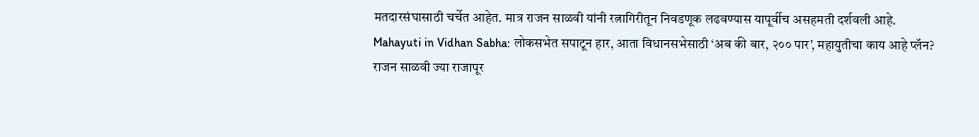मतदारसंघासाठी चर्चेत आहेत. मात्र राजन साळवी यांनी रत्नागिरीतून निवडणूक लढवण्यास यापूर्वीच असहमती दर्शवली आहे.
Mahayuti in Vidhan Sabha: लोकसभेत सपाटून हार, आता विधानसभेसाठी ‘अब की बार, २०० पार’, महायुतीचा काय आहे प्लॅन?
राजन साळवी ज्या राजापूर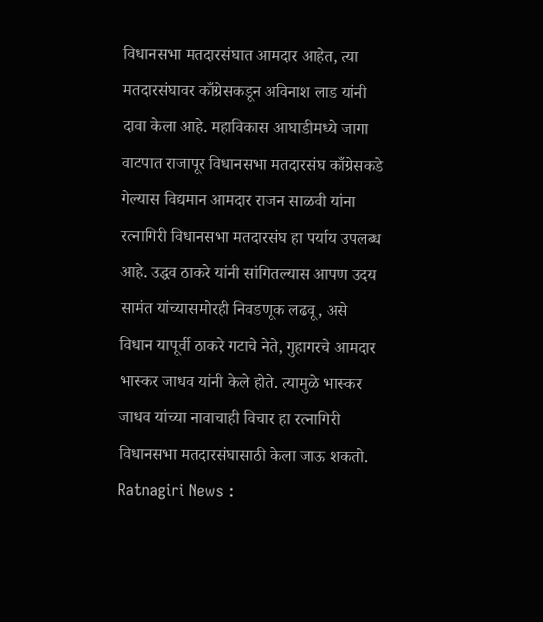विधानसभा मतदारसंघात आमदार आहेत, त्या मतदारसंघावर काँग्रेसकडून अविनाश लाड यांनी दावा केला आहे. महाविकास आघाडीमध्ये जागा वाटपात राजापूर विधानसभा मतदारसंघ काँग्रेसकडे गेल्यास विद्यमान आमदार राजन साळवी यांना रत्नागिरी विधानसभा मतदारसंघ हा पर्याय उपलब्ध आहे. उद्धव ठाकरे यांनी सांगितल्यास आपण उदय सामंत यांच्यासमोरही निवडणूक लढवू, असे विधान यापूर्वी ठाकरे गटाचे नेते, गुहागरचे आमदार भास्कर जाधव यांनी केले होते. त्यामुळे भास्कर जाधव यांच्या नावाचाही विचार हा रत्नागिरी विधानसभा मतदारसंघासाठी केला जाऊ शकतो.
Ratnagiri News :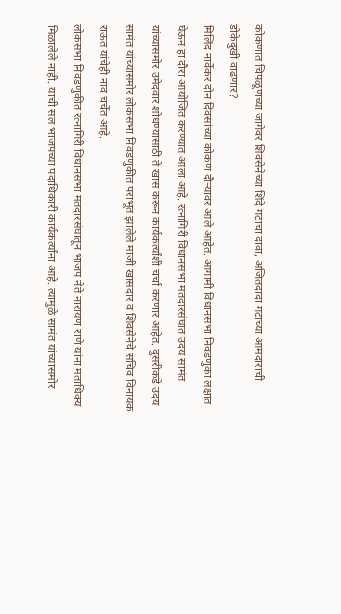कोकणात चिपळूणच्या जागेवर शिवसेनेच्या शिंदे गटाचा दावा, अजितदादा गटाच्या आमदाराची डोकेदुखी वाढणार?
मिलिंद नार्वेकर दोन दिवसांच्या कोकण दौऱ्यावर आले आहेत. आगामी विधानसभा निवडणुका लक्षात घेऊन हा दौरा आयोजित करण्यात आला आहे. रत्नागिरी विधानसभा मतदारसंघात उदय सामंत यांच्यासमोर उमेदवार शोधण्यासाठी ते खास करून कार्यकर्त्यांशी चर्चा करणार आहेत. दुसरीकडे उदय सामंत यांच्यासमोर लोकसभा निवडणुकीत पराभूत झालेले माजी खासदार व शिवसेनेचे सचिव विनायक राऊत यांचेही नाव चर्चेत आहे.
लोकसभा निवडणुकीत रत्नागिरी विधानसभा मतदारसंघातून भाजप नेते नारायण राणे यांना मताधिक्य मिळालेले नाही. याची सल भाजपच्या पदाधिकारी कार्यकर्त्यांना आहे. त्यामुळे सामंत यांच्यासमोर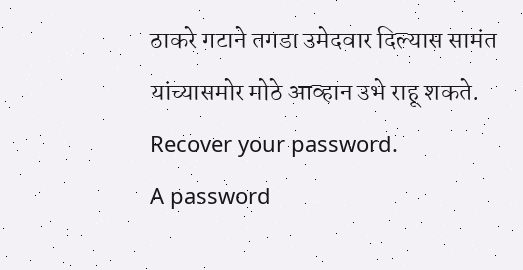ठाकरे गटाने तगडा उमेदवार दिल्यास सामंत यांच्यासमोर मोठे आव्हान उभे राहू शकते.
Recover your password.
A password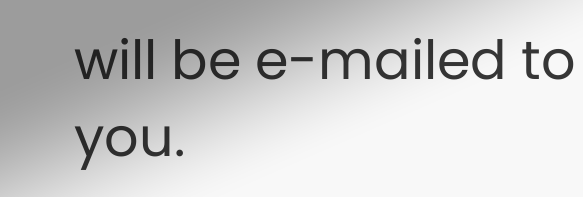will be e-mailed to you.